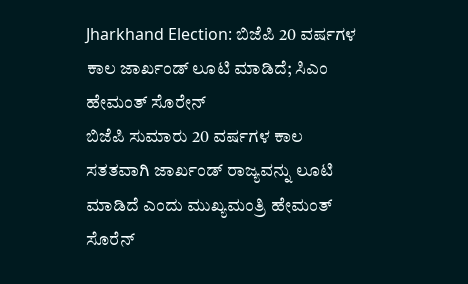Jharkhand Election: ಬಿಜೆಪಿ 20 ವರ್ಷಗಳ ಕಾಲ ಜಾರ್ಖಂಡ್ ಲೂಟಿ ಮಾಡಿದೆ; ಸಿಎಂ ಹೇಮಂತ್ ಸೊರೇನ್
ಬಿಜೆಪಿ ಸುಮಾರು 20 ವರ್ಷಗಳ ಕಾಲ ಸತತವಾಗಿ ಜಾರ್ಖಂಡ್ ರಾಜ್ಯವನ್ನು ಲೂಟಿ ಮಾಡಿದೆ ಎಂದು ಮುಖ್ಯಮಂತ್ರಿ ಹೇಮಂತ್ ಸೊರೆನ್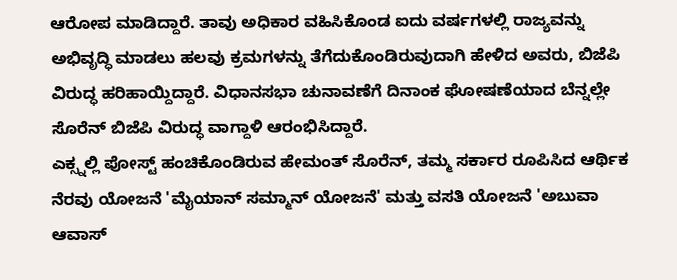ಆರೋಪ ಮಾಡಿದ್ದಾರೆ. ತಾವು ಅಧಿಕಾರ ವಹಿಸಿಕೊಂಡ ಐದು ವರ್ಷಗಳಲ್ಲಿ ರಾಜ್ಯವನ್ನು ಅಭಿವೃದ್ಧಿ ಮಾಡಲು ಹಲವು ಕ್ರಮಗಳನ್ನು ತೆಗೆದುಕೊಂಡಿರುವುದಾಗಿ ಹೇಳಿದ ಅವರು, ಬಿಜೆಪಿ ವಿರುದ್ಧ ಹರಿಹಾಯ್ದಿದ್ದಾರೆ. ವಿಧಾನಸಭಾ ಚುನಾವಣೆಗೆ ದಿನಾಂಕ ಘೋಷಣೆಯಾದ ಬೆನ್ನಲ್ಲೇ ಸೊರೆನ್ ಬಿಜೆಪಿ ವಿರುದ್ಧ ವಾಗ್ದಾಳಿ ಆರಂಭಿಸಿದ್ದಾರೆ.
ಎಕ್ಸ್ನಲ್ಲಿ ಪೋಸ್ಟ್ ಹಂಚಿಕೊಂಡಿರುವ ಹೇಮಂತ್ ಸೊರೆನ್, ತಮ್ಮ ಸರ್ಕಾರ ರೂಪಿಸಿದ ಆರ್ಥಿಕ ನೆರವು ಯೋಜನೆ 'ಮೈಯಾನ್ ಸಮ್ಮಾನ್ ಯೋಜನೆ' ಮತ್ತು ವಸತಿ ಯೋಜನೆ 'ಅಬುವಾ ಆವಾಸ್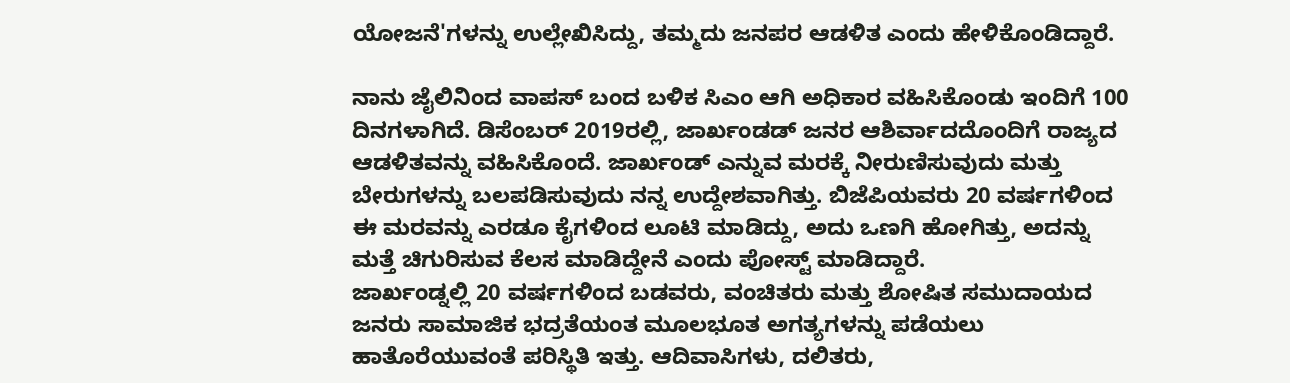ಯೋಜನೆ'ಗಳನ್ನು ಉಲ್ಲೇಖಿಸಿದ್ದು, ತಮ್ಮದು ಜನಪರ ಆಡಳಿತ ಎಂದು ಹೇಳಿಕೊಂಡಿದ್ದಾರೆ.

ನಾನು ಜೈಲಿನಿಂದ ವಾಪಸ್ ಬಂದ ಬಳಿಕ ಸಿಎಂ ಆಗಿ ಅಧಿಕಾರ ವಹಿಸಿಕೊಂಡು ಇಂದಿಗೆ 100 ದಿನಗಳಾಗಿದೆ. ಡಿಸೆಂಬರ್ 2019ರಲ್ಲಿ, ಜಾರ್ಖಂಡಡ್ ಜನರ ಆಶಿರ್ವಾದದೊಂದಿಗೆ ರಾಜ್ಯದ ಆಡಳಿತವನ್ನು ವಹಿಸಿಕೊಂದೆ. ಜಾರ್ಖಂಡ್ ಎನ್ನುವ ಮರಕ್ಕೆ ನೀರುಣಿಸುವುದು ಮತ್ತು ಬೇರುಗಳನ್ನು ಬಲಪಡಿಸುವುದು ನನ್ನ ಉದ್ದೇಶವಾಗಿತ್ತು. ಬಿಜೆಪಿಯವರು 20 ವರ್ಷಗಳಿಂದ ಈ ಮರವನ್ನು ಎರಡೂ ಕೈಗಳಿಂದ ಲೂಟಿ ಮಾಡಿದ್ದು, ಅದು ಒಣಗಿ ಹೋಗಿತ್ತು, ಅದನ್ನು ಮತ್ತೆ ಚಿಗುರಿಸುವ ಕೆಲಸ ಮಾಡಿದ್ದೇನೆ ಎಂದು ಪೋಸ್ಟ್ ಮಾಡಿದ್ದಾರೆ.
ಜಾರ್ಖಂಡ್ನಲ್ಲಿ 20 ವರ್ಷಗಳಿಂದ ಬಡವರು, ವಂಚಿತರು ಮತ್ತು ಶೋಷಿತ ಸಮುದಾಯದ ಜನರು ಸಾಮಾಜಿಕ ಭದ್ರತೆಯಂತ ಮೂಲಭೂತ ಅಗತ್ಯಗಳನ್ನು ಪಡೆಯಲು ಹಾತೊರೆಯುವಂತೆ ಪರಿಸ್ಥಿತಿ ಇತ್ತು. ಆದಿವಾಸಿಗಳು, ದಲಿತರು,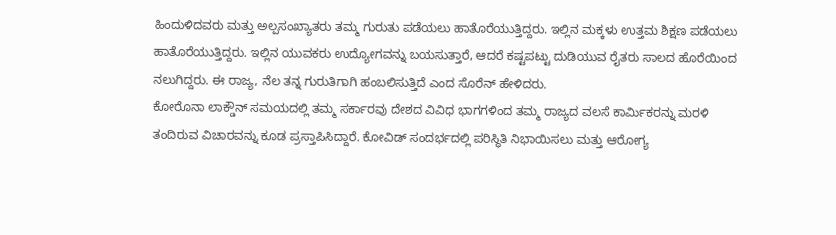ಹಿಂದುಳಿದವರು ಮತ್ತು ಅಲ್ಪಸಂಖ್ಯಾತರು ತಮ್ಮ ಗುರುತು ಪಡೆಯಲು ಹಾತೊರೆಯುತ್ತಿದ್ದರು. ಇಲ್ಲಿನ ಮಕ್ಕಳು ಉತ್ತಮ ಶಿಕ್ಷಣ ಪಡೆಯಲು ಹಾತೊರೆಯುತ್ತಿದ್ದರು. ಇಲ್ಲಿನ ಯುವಕರು ಉದ್ಯೋಗವನ್ನು ಬಯಸುತ್ತಾರೆ, ಆದರೆ ಕಷ್ಟಪಟ್ಟು ದುಡಿಯುವ ರೈತರು ಸಾಲದ ಹೊರೆಯಿಂದ ನಲುಗಿದ್ದರು. ಈ ರಾಜ್ಯ, ನೆಲ ತನ್ನ ಗುರುತಿಗಾಗಿ ಹಂಬಲಿಸುತ್ತಿದೆ ಎಂದ ಸೊರೆನ್ ಹೇಳಿದರು.
ಕೋರೊನಾ ಲಾಕ್ಡೌನ್ ಸಮಯದಲ್ಲಿ ತಮ್ಮ ಸರ್ಕಾರವು ದೇಶದ ವಿವಿಧ ಭಾಗಗಳಿಂದ ತಮ್ಮ ರಾಜ್ಯದ ವಲಸೆ ಕಾರ್ಮಿಕರನ್ನು ಮರಳಿ ತಂದಿರುವ ವಿಚಾರವನ್ನು ಕೂಡ ಪ್ರಸ್ತಾಪಿಸಿದ್ದಾರೆ. ಕೋವಿಡ್ ಸಂದರ್ಭದಲ್ಲಿ ಪರಿಸ್ಥಿತಿ ನಿಭಾಯಿಸಲು ಮತ್ತು ಆರೋಗ್ಯ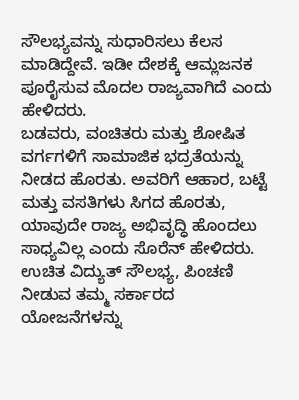ಸೌಲಭ್ಯವನ್ನು ಸುಧಾರಿಸಲು ಕೆಲಸ ಮಾಡಿದ್ದೇವೆ. ಇಡೀ ದೇಶಕ್ಕೆ ಆಮ್ಲಜನಕ ಪೂರೈಸುವ ಮೊದಲ ರಾಜ್ಯವಾಗಿದೆ ಎಂದು ಹೇಳಿದರು.
ಬಡವರು, ವಂಚಿತರು ಮತ್ತು ಶೋಷಿತ ವರ್ಗಗಳಿಗೆ ಸಾಮಾಜಿಕ ಭದ್ರತೆಯನ್ನು ನೀಡದ ಹೊರತು. ಅವರಿಗೆ ಆಹಾರ, ಬಟ್ಟೆ ಮತ್ತು ವಸತಿಗಳು ಸಿಗದ ಹೊರತು, ಯಾವುದೇ ರಾಜ್ಯ ಅಭಿವೃದ್ಧಿ ಹೊಂದಲು ಸಾಧ್ಯವಿಲ್ಲ ಎಂದು ಸೊರೆನ್ ಹೇಳಿದರು. ಉಚಿತ ವಿದ್ಯುತ್ ಸೌಲಭ್ಯ, ಪಿಂಚಣಿ ನೀಡುವ ತಮ್ಮ ಸರ್ಕಾರದ ಯೋಜನೆಗಳನ್ನು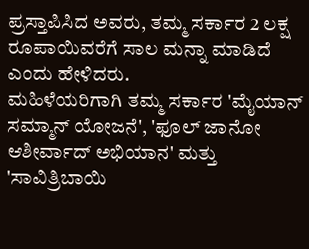ಪ್ರಸ್ತಾಪಿಸಿದ ಅವರು, ತಮ್ಮ ಸರ್ಕಾರ 2 ಲಕ್ಷ ರೂಪಾಯಿವರೆಗೆ ಸಾಲ ಮನ್ನಾ ಮಾಡಿದೆ ಎಂದು ಹೇಳಿದರು.
ಮಹಿಳೆಯರಿಗಾಗಿ ತಮ್ಮ ಸರ್ಕಾರ 'ಮೈಯಾನ್ ಸಮ್ಮಾನ್ ಯೋಜನೆ', 'ಫೂಲ್ ಜಾನೋ ಆಶೀರ್ವಾದ್ ಅಭಿಯಾನ' ಮತ್ತು 'ಸಾವಿತ್ರಿಬಾಯಿ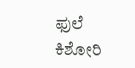ಫುಲೆ ಕಿಶೋರಿ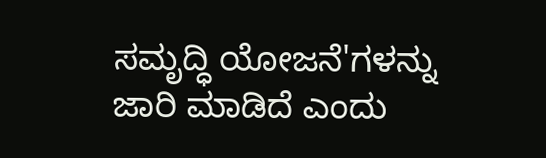ಸಮೃದ್ಧಿ ಯೋಜನೆ'ಗಳನ್ನು ಜಾರಿ ಮಾಡಿದೆ ಎಂದು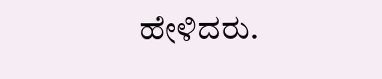ಹೇಳಿದರು.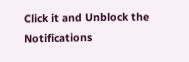Click it and Unblock the Notifications